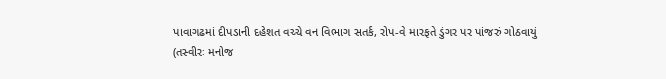પાવાગઢમાં દીપડાની દહેશત વચ્ચે વન વિભાગ સતર્ક, રોપ-વે મારફતે ડુંગર પર પાંજરું ગોઠવાયું
(તસ્વીરઃ મનોજ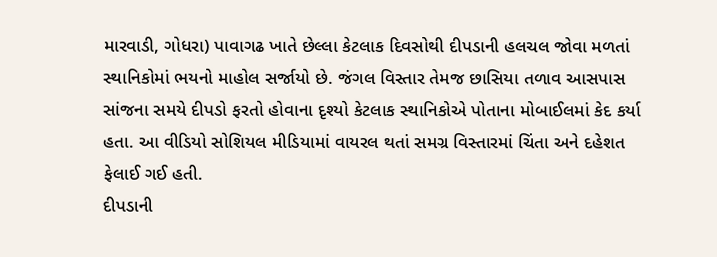મારવાડી, ગોધરા) પાવાગઢ ખાતે છેલ્લા કેટલાક દિવસોથી દીપડાની હલચલ જોવા મળતાં સ્થાનિકોમાં ભયનો માહોલ સર્જાયો છે. જંગલ વિસ્તાર તેમજ છાસિયા તળાવ આસપાસ સાંજના સમયે દીપડો ફરતો હોવાના દૃશ્યો કેટલાક સ્થાનિકોએ પોતાના મોબાઈલમાં કેદ કર્યા હતા. આ વીડિયો સોશિયલ મીડિયામાં વાયરલ થતાં સમગ્ર વિસ્તારમાં ચિંતા અને દહેશત ફેલાઈ ગઈ હતી.
દીપડાની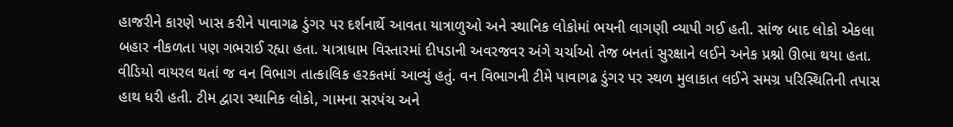હાજરીને કારણે ખાસ કરીને પાવાગઢ ડુંગર પર દર્શનાર્થે આવતા યાત્રાળુઓ અને સ્થાનિક લોકોમાં ભયની લાગણી વ્યાપી ગઈ હતી. સાંજ બાદ લોકો એકલા બહાર નીકળતા પણ ગભરાઈ રહ્યા હતા. યાત્રાધામ વિસ્તારમાં દીપડાની અવરજવર અંગે ચર્ચાઓ તેજ બનતાં સુરક્ષાને લઈને અનેક પ્રશ્નો ઊભા થયા હતા.
વીડિયો વાયરલ થતાં જ વન વિભાગ તાત્કાલિક હરકતમાં આવ્યું હતું. વન વિભાગની ટીમે પાવાગઢ ડુંગર પર સ્થળ મુલાકાત લઈને સમગ્ર પરિસ્થિતિની તપાસ હાથ ધરી હતી. ટીમ દ્વારા સ્થાનિક લોકો, ગામના સરપંચ અને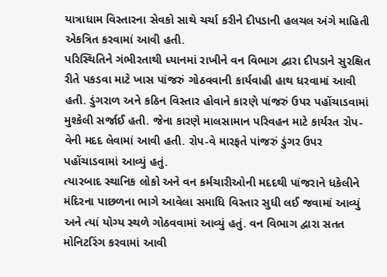યાત્રાધામ વિસ્તારના સેવકો સાથે ચર્ચા કરીને દીપડાની હલચલ અંગે માહિતી એકત્રિત કરવામાં આવી હતી.
પરિસ્થિતિને ગંભીરતાથી ધ્યાનમાં રાખીને વન વિભાગ દ્વારા દીપડાને સુરક્ષિત રીતે પકડવા માટે ખાસ પાંજરું ગોઠવવાની કાર્યવાહી હાથ ધરવામાં આવી હતી. ડુંગરાળ અને કઠિન વિસ્તાર હોવાને કારણે પાંજરું ઉપર પહોંચાડવામાં મુશ્કેલી સર્જાઈ હતી. જેના કારણે માલસામાન પરિવહન માટે કાર્યરત રોપ-વેની મદદ લેવામાં આવી હતી. રોપ-વે મારફતે પાંજરું ડુંગર ઉપર પહોંચાડવામાં આવ્યું હતું.
ત્યારબાદ સ્થાનિક લોકો અને વન કર્મચારીઓની મદદથી પાંજરાને ધકેલીને મંદિરના પાછળના ભાગે આવેલા સમાધિ વિસ્તાર સુધી લઈ જવામાં આવ્યું અને ત્યાં યોગ્ય સ્થળે ગોઠવવામાં આવ્યું હતું. વન વિભાગ દ્વારા સતત મોનિટરિંગ કરવામાં આવી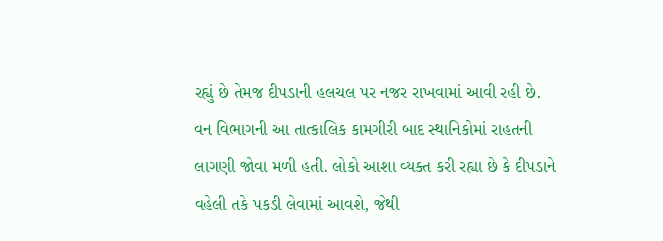રહ્યું છે તેમજ દીપડાની હલચલ પર નજર રાખવામાં આવી રહી છે.
વન વિભાગની આ તાત્કાલિક કામગીરી બાદ સ્થાનિકોમાં રાહતની લાગણી જોવા મળી હતી. લોકો આશા વ્યક્ત કરી રહ્યા છે કે દીપડાને વહેલી તકે પકડી લેવામાં આવશે, જેથી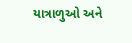યાત્રાળુઓ અને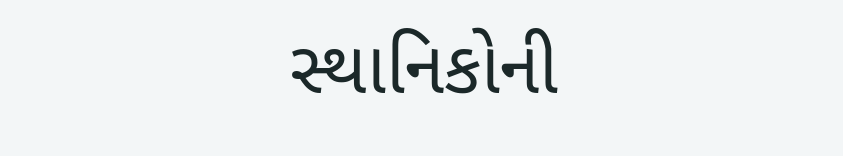સ્થાનિકોની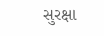સુરક્ષા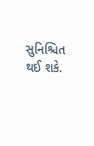સુનિશ્ચિત થઈ શકે.